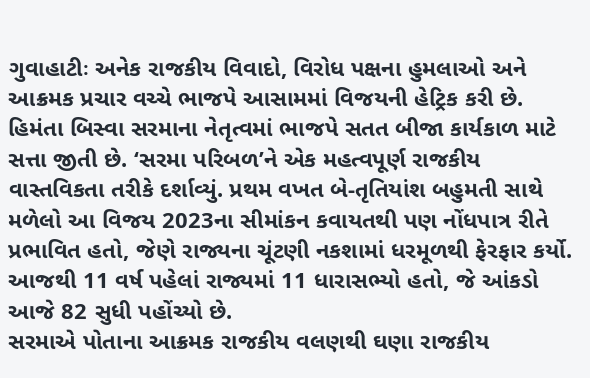ગુવાહાટીઃ અનેક રાજકીય વિવાદો, વિરોધ પક્ષના હુમલાઓ અને આક્રમક પ્રચાર વચ્ચે ભાજપે આસામમાં વિજયની હેટ્રિક કરી છે. હિમંતા બિસ્વા સરમાના નેતૃત્વમાં ભાજપે સતત બીજા કાર્યકાળ માટે સત્તા જીતી છે. ‘સરમા પરિબળ’ને એક મહત્વપૂર્ણ રાજકીય વાસ્તવિકતા તરીકે દર્શાવ્યું. પ્રથમ વખત બે-તૃતિયાંશ બહુમતી સાથે મળેલો આ વિજય 2023ના સીમાંકન કવાયતથી પણ નોંધપાત્ર રીતે પ્રભાવિત હતો, જેણે રાજ્યના ચૂંટણી નકશામાં ધરમૂળથી ફેરફાર કર્યો. આજથી 11 વર્ષ પહેલાં રાજ્યમાં 11 ધારાસભ્યો હતો, જે આંકડો આજે 82 સુધી પહોંચ્યો છે.
સરમાએ પોતાના આક્રમક રાજકીય વલણથી ઘણા રાજકીય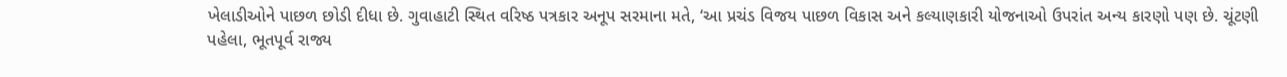ખેલાડીઓને પાછળ છોડી દીધા છે. ગુવાહાટી સ્થિત વરિષ્ઠ પત્રકાર અનૂપ સરમાના મતે, ‘આ પ્રચંડ વિજય પાછળ વિકાસ અને કલ્યાણકારી યોજનાઓ ઉપરાંત અન્ય કારણો પણ છે. ચૂંટણી પહેલા, ભૂતપૂર્વ રાજ્ય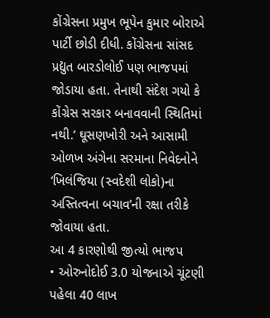કોંગ્રેસના પ્રમુખ ભૂપેન કુમાર બોરાએ પાર્ટી છોડી દીધી. કોંગ્રેસના સાંસદ પ્રદ્યુત બારડોલોઈ પણ ભાજપમાં જોડાયા હતા. તેનાથી સંદેશ ગયો કે કોંગ્રેસ સરકાર બનાવવાની સ્થિતિમાં નથી.’ ઘૂસણખોરી અને આસામી ઓળખ અંગેના સરમાના નિવેદનોને ‘ખિલંજિયા (સ્વદેશી લોકો)ના અસ્તિત્વના બચાવ’ની રક્ષા તરીકે જોવાયા હતા.
આ 4 કારણોથી જીત્યો ભાજપ
• ઓરુનોદોઈ 3.0 યોજનાએ ચૂંટણી પહેલા 40 લાખ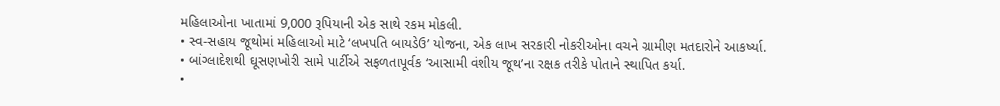મહિલાઓના ખાતામાં 9,000 રૂપિયાની એક સાથે રકમ મોકલી.
• સ્વ-સહાય જૂથોમાં મહિલાઓ માટે ‘લખપતિ બાયડેઉ’ યોજના, એક લાખ સરકારી નોકરીઓના વચને ગ્રામીણ મતદારોને આકર્ષ્યા.
• બાંગ્લાદેશથી ઘૂસણખોરી સામે પાર્ટીએ સફળતાપૂર્વક ‘આસામી વંશીય જૂથ’ના રક્ષક તરીકે પોતાને સ્થાપિત કર્યા.
•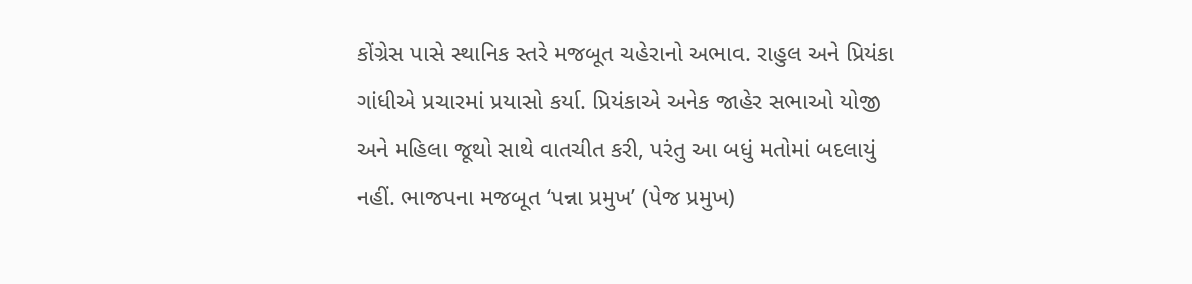કોંગ્રેસ પાસે સ્થાનિક સ્તરે મજબૂત ચહેરાનો અભાવ. રાહુલ અને પ્રિયંકા ગાંધીએ પ્રચારમાં પ્રયાસો કર્યા. પ્રિયંકાએ અનેક જાહેર સભાઓ યોજી અને મહિલા જૂથો સાથે વાતચીત કરી, પરંતુ આ બધું મતોમાં બદલાયું નહીં. ભાજપના મજબૂત ‘પન્ના પ્રમુખ’ (પેજ પ્રમુખ)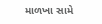માળખા સામે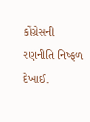કોંગ્રેસની રણનીતિ નિષ્ફળ દેખાઈ.